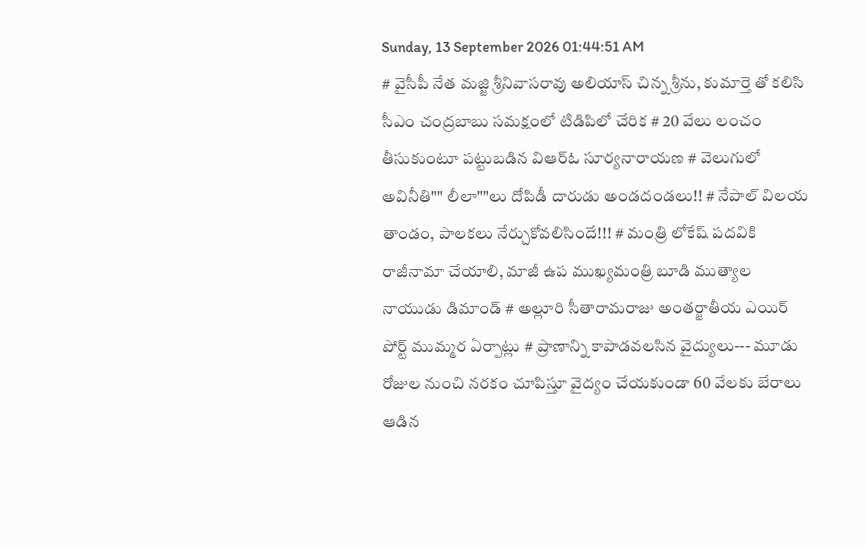Sunday, 13 September 2026 01:44:51 AM
# వైసీపీ నేత మజ్జి శ్రీనివాసరావు అలియాస్ చిన్న శ్రీను, కుమార్తె తో కలిసి సీఎం చంద్రబాబు సమక్షంలో టిడిపిలో చేరిక # 20 వేలు లంచం తీసుకుంటూ పట్టుబడిన విఆర్ఓ సూర్యనారాయణ # వెలుగులో అవినీతి"" లీలా""లు దోపిడీ దారుడు అండదండలు!! # నేపాల్ విలయ తాండం, పాలకలు నేర్చుకోవలిసిందే!!! # మంత్రి లోకేష్ పదవికి రాజీనామా చేయాలి, మాజీ ఉప ముఖ్యమంత్రి బూడి ముత్యాల నాయుడు డిమాండ్ # అల్లూరి సీతారామరాజు అంతర్జాతీయ ఎయిర్ పోర్ట్ ముమ్మర ఏర్పాట్లు # ప్రాణాన్ని కాపాడవలసిన వైద్యులు--- మూడు రోజుల నుంచి నరకం చూపిస్తూ వైద్యం చేయకుండా 60 వేలకు బేరాలు ఆడిన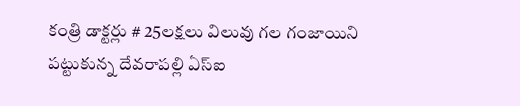కంత్రి డాక్టర్లు # 25లక్షలు విలువు గల గంజాయిని పట్టుకున్న దేవరాపల్లి ఏస్ఐ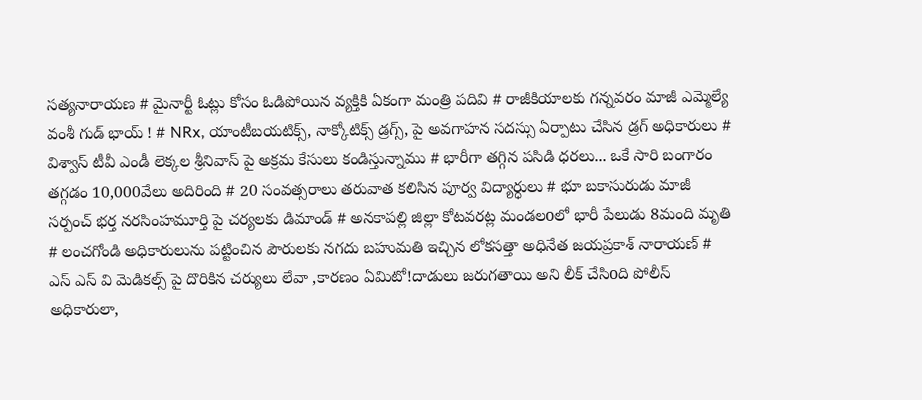సత్యనారాయణ # మైనార్టీ ఓట్లు కోసం ఓడిపోయిన వ్యక్తికి ఏకంగా మంత్రి పదివి # రాజీకియాలకు గన్నవరం మాజీ ఎమ్మెల్యే వంశీ గుడ్ భాయ్ ! # NRx, యాంటీబయటిక్స్, నాక్కోటిక్స్ డ్రగ్స్, పై అవగాహన సదస్సు ఏర్పాటు చేసిన డ్రగ్ అధికారులు # విశ్వాస్ టీవీ ఎండీ లెక్కల శ్రీనివాస్ పై అక్రమ కేసులు కండిస్తున్నాము # భారీగా తగ్గిన పసిడి ధరలు... ఒకే సారి బంగారం తగ్గడం 10,000వేలు అదిరింది # 20 సంవత్సరాలు తరువాత కలిసిన పూర్వ విద్యార్ధులు # భూ బకాసురుడు మాజీ సర్పంచ్ భర్త నరసింహమూర్తి పై చర్యలకు డిమాండ్ # అనకాపల్లి జిల్లా కోటవరట్ల మండలoలో భారీ పేలుడు 8మంది మృతి # లంచగోండి అధికారులును పట్టించిన పౌరులకు నగదు బహుమతి ఇచ్చిన లోకసత్తా అధినేత జయప్రకాశ్ నారాయణ్ # ఎస్ ఎస్ వి మెడికల్స్ పై దొరికిన చర్యులు లేవా ,కారణం ఏమిటో!దాడులు జరుగతాయి అని లీక్ చేసిoది పోలీస్ అధికారులా,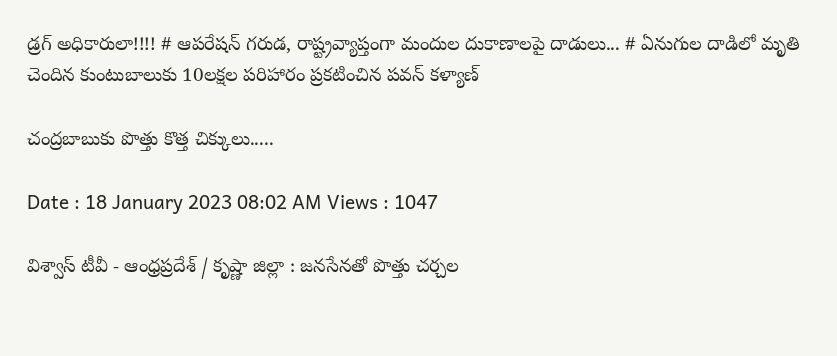డ్రగ్ అధికారులా!!!! # ఆపరేషన్ గరుడ, రాష్ట్రవ్యాప్తంగా మందుల దుకాణాలపై దాడులు... # ఏనుగుల దాడిలో మృతి చెందిన కుంటుబాలుకు 10లక్షల పరిహారం ప్రకటించిన పవన్ కళ్యాణ్

చంద్రబాబుకు పొత్తు కొత్త చిక్కులు.....

Date : 18 January 2023 08:02 AM Views : 1047

విశ్వాస్ టీవీ - ఆంధ్రప్రదేశ్ / కృష్ణా జిల్లా : జ‌న‌సేన‌తో పొత్తు చ‌ర్చ‌ల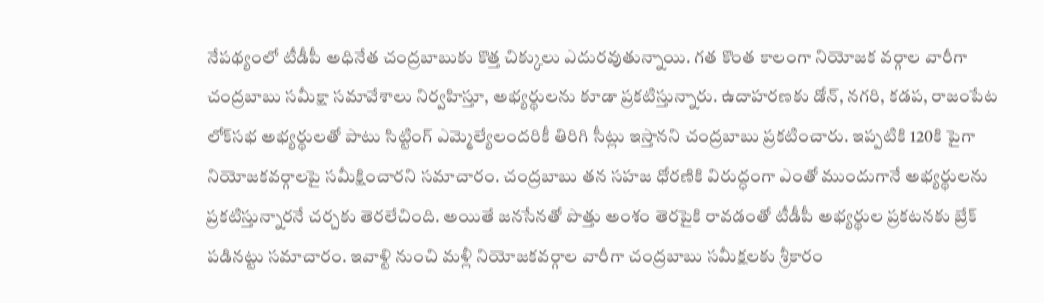నేప‌థ్యంలో టీడీపీ అధినేత చంద్ర‌బాబుకు కొత్త చిక్కులు ఎదుర‌వుతున్నాయి. గ‌త కొంత కాలంగా నియోజ‌క వ‌ర్గాల వారీగా చంద్ర‌బాబు స‌మీక్షా స‌మావేశాలు నిర్వ‌హిస్తూ, అభ్య‌ర్థుల‌ను కూడా ప్ర‌క‌టిస్తున్నారు. ఉదాహ‌ర‌ణ‌కు డోన్‌, న‌గ‌రి, క‌డ‌ప‌, రాజంపేట లోక్‌స‌భ అభ్య‌ర్థుల‌తో పాటు సిట్టింగ్ ఎమ్మెల్యేలంద‌రికీ తిరిగి సీట్లు ఇస్తాన‌ని చంద్ర‌బాబు ప్ర‌క‌టించారు. ఇప్ప‌టికి 120కి పైగా నియోజ‌క‌వ‌ర్గాల‌పై సమీక్షించార‌ని స‌మాచారం. చంద్ర‌బాబు త‌న స‌హ‌జ ధోర‌ణికి విరుద్ధంగా ఎంతో ముందుగానే అభ్య‌ర్థుల‌ను ప్ర‌క‌టిస్తున్నార‌నే చ‌ర్చ‌కు తెర‌లేచింది. అయితే జ‌న‌సేన‌తో పొత్తు అంశం తెర‌పైకి రావ‌డంతో టీడీపీ అభ్య‌ర్థుల ప్ర‌క‌ట‌న‌కు బ్రేక్ ప‌డిన‌ట్టు స‌మాచారం. ఇవాళ్టి నుంచి మ‌ళ్లీ నియోజ‌క‌వ‌ర్గాల వారీగా చంద్ర‌బాబు స‌మీక్ష‌ల‌కు శ్రీ‌కారం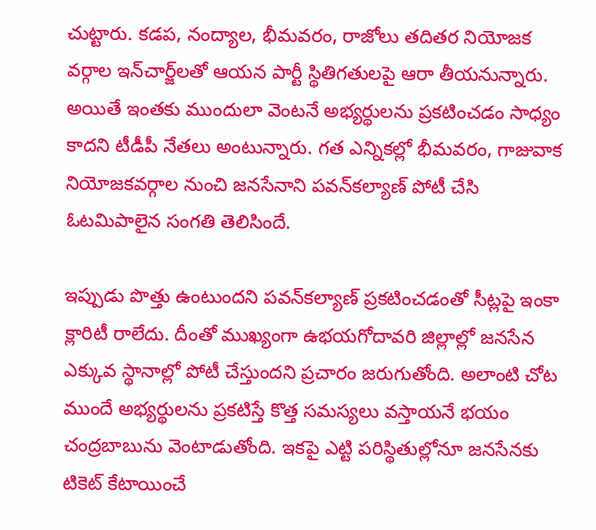చుట్టారు. క‌డ‌ప‌, నంద్యాల‌, భీమ‌వ‌రం, రాజోలు త‌దిత‌ర నియోజ‌క వ‌ర్గాల ఇన్‌చార్జ్‌ల‌తో ఆయ‌న పార్టీ స్థితిగ‌తుల‌పై ఆరా తీయ‌నున్నారు. అయితే ఇంత‌కు ముందులా వెంట‌నే అభ్య‌ర్థుల‌ను ప్ర‌క‌టించ‌డం సాధ్యం కాద‌ని టీడీపీ నేత‌లు అంటున్నారు. గ‌త ఎన్నిక‌ల్లో భీమ‌వ‌రం, గాజువాక నియోజ‌క‌వ‌ర్గాల నుంచి జ‌న‌సేనాని ప‌వ‌న్‌క‌ల్యాణ్ పోటీ చేసి ఓట‌మిపాలైన సంగ‌తి తెలిసిందే.

ఇప్పుడు పొత్తు ఉంటుంద‌ని ప‌వ‌న్‌క‌ల్యాణ్ ప్ర‌క‌టించ‌డంతో సీట్ల‌పై ఇంకా క్లారిటీ రాలేదు. దీంతో ముఖ్యంగా ఉభ‌య‌గోదావ‌రి జిల్లాల్లో జ‌న‌సేన ఎక్కువ స్థానాల్లో పోటీ చేస్తుంద‌ని ప్ర‌చారం జ‌రుగుతోంది. అలాంటి చోట ముందే అభ్య‌ర్థుల‌ను ప్ర‌క‌టిస్తే కొత్త స‌మ‌స్య‌లు వ‌స్తాయ‌నే భ‌యం చంద్ర‌బాబును వెంటాడుతోంది. ఇక‌పై ఎట్టి ప‌రిస్థితుల్లోనూ జ‌న‌సేన‌కు టికెట్ కేటాయించే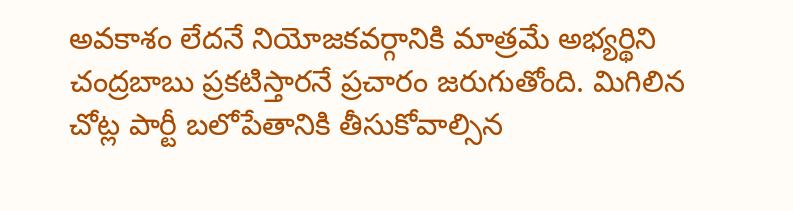అవ‌కాశం లేద‌నే నియోజ‌కవ‌ర్గానికి మాత్ర‌మే అభ్య‌ర్థిని చంద్ర‌బాబు ప్ర‌క‌టిస్తార‌నే ప్ర‌చారం జ‌రుగుతోంది. మిగిలిన చోట్ల పార్టీ బ‌లోపేతానికి తీసుకోవాల్సిన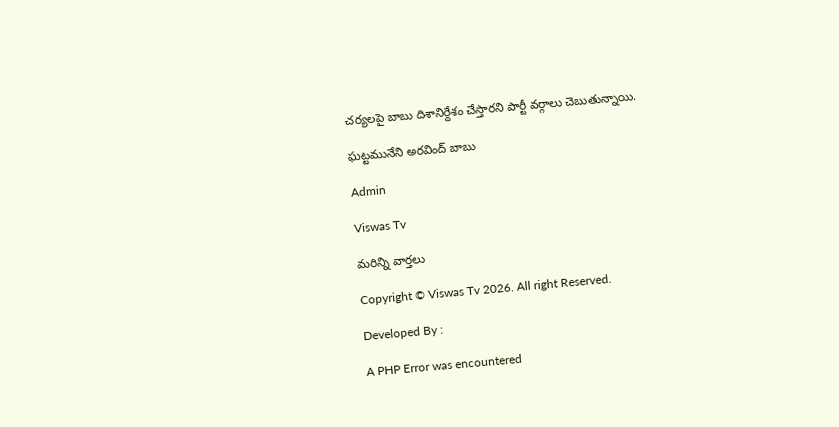చ‌ర్య‌ల‌పై బాబు దిశానిర్దేశం చేస్తార‌ని పార్టీ వ‌ర్గాలు చెబుతున్నాయి.

ఘట్టమునేని అరవింద్ బాబు

Admin

Viswas Tv

మరిన్ని వార్తలు

Copyright © Viswas Tv 2026. All right Reserved.

Developed By :

A PHP Error was encountered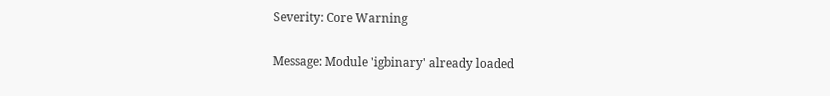Severity: Core Warning

Message: Module 'igbinary' already loaded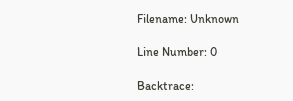Filename: Unknown

Line Number: 0

Backtrace: